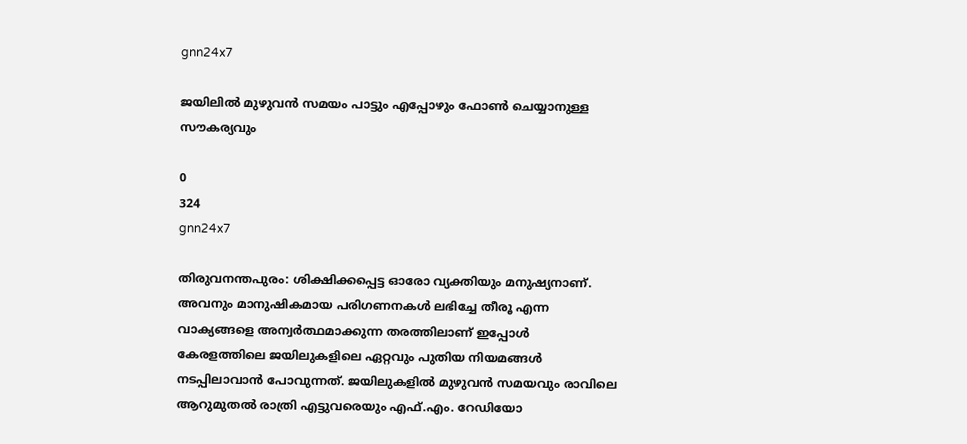gnn24x7

ജയിലില്‍ മുഴുവന്‍ സമയം പാട്ടും എപ്പോഴും ഫോണ്‍ ചെയ്യാനുള്ള സൗകര്യവും

0
324
gnn24x7

തിരുവനന്തപുരം: ശിക്ഷിക്കപ്പെട്ട ഓരോ വ്യക്തിയും മനുഷ്യനാണ്. അവനും മാനുഷികമായ പരിഗണനകള്‍ ലഭിച്ചേ തീരൂ എന്ന വാക്യങ്ങളെ അന്വര്‍ത്ഥമാക്കുന്ന തരത്തിലാണ് ഇപ്പോള്‍ കേരളത്തിലെ ജയിലുകളിലെ ഏറ്റവും പുതിയ നിയമങ്ങള്‍ നടപ്പിലാവാന്‍ പോവുന്നത്. ജയിലുകളില്‍ മുഴുവന്‍ സമയവും രാവിലെ ആറുമുതല്‍ രാത്രി എട്ടുവരെയും എഫ്.എം. റേഡിയോ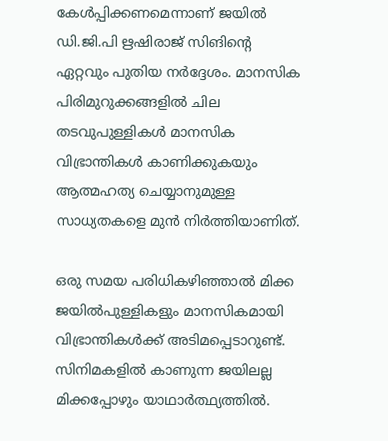കേള്‍പ്പിക്കണമെന്നാണ് ജയില്‍ ഡി.ജി.പി ഋഷിരാജ് സിങിന്റെ ഏറ്റവും പുതിയ നര്‍ദ്ദേശം. മാനസിക പിരിമുറുക്കങ്ങളില്‍ ചില തടവുപുള്ളികള്‍ മാനസിക വിഭ്രാന്തികള്‍ കാണിക്കുകയും ആത്മഹത്യ ചെയ്യാനുമുള്ള സാധ്യതകളെ മുന്‍ നിര്‍ത്തിയാണിത്.

ഒരു സമയ പരിധികഴിഞ്ഞാല്‍ മിക്ക ജയില്‍പുള്ളികളും മാനസികമായി വിഭ്രാന്തികള്‍ക്ക് അടിമപ്പെടാറുണ്ട്. സിനിമകളില്‍ കാണുന്ന ജയിലല്ല മിക്കപ്പോഴും യാഥാര്‍ത്ഥ്യത്തില്‍.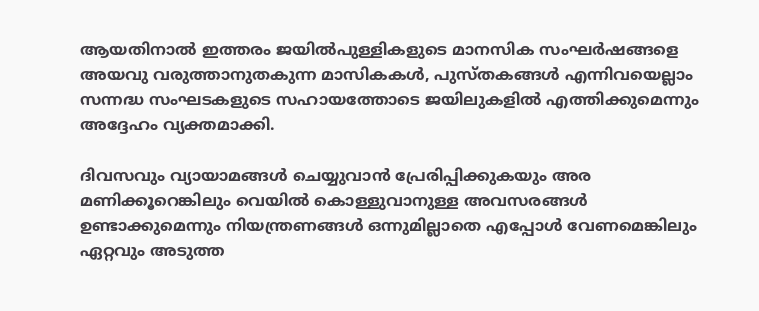ആയതിനാല്‍ ഇത്തരം ജയില്‍പുള്ളികളുടെ മാനസിക സംഘര്‍ഷങ്ങളെ അയവു വരുത്താനുതകുന്ന മാസികകള്‍, പുസ്തകങ്ങള്‍ എന്നിവയെല്ലാം സന്നദ്ധ സംഘടകളുടെ സഹായത്തോടെ ജയിലുകളില്‍ എത്തിക്കുമെന്നും അദ്ദേഹം വ്യക്തമാക്കി.

ദിവസവും വ്യായാമങ്ങള്‍ ചെയ്യുവാന്‍ പ്രേരിപ്പിക്കുകയും അര മണിക്കൂറെങ്കിലും വെയില്‍ കൊള്ളുവാനുള്ള അവസരങ്ങള്‍ ഉണ്ടാക്കുമെന്നും നിയന്ത്രണങ്ങള്‍ ഒന്നുമില്ലാതെ എപ്പോള്‍ വേണമെങ്കിലും ഏറ്റവും അടുത്ത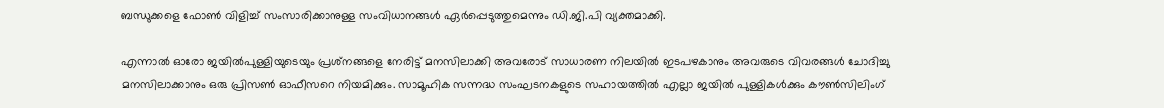ബന്ധുക്കളെ ഫോണ്‍ വിളിച്ച് സംസാരിക്കാനുള്ള സംവിധാനങ്ങള്‍ ഏര്‍പ്പെടുത്തുമെന്നും ഡി.ജി.പി വ്യക്തമാക്കി.

എന്നാല്‍ ഓരോ ജയില്‍പുള്ളിയുടെയും പ്രശ്‌നങ്ങളെ നേരിട്ട് മനസിലാക്കി അവരോട് സാധാരണ നിലയില്‍ ഇടപഴകാനും അവരുടെ വിവരങ്ങള്‍ ചോദിച്ചു മനസിലാക്കാനും ഒരു പ്രിസണ്‍ ഓഫീസറെ നിയമിക്കും. സാമൂഹിക സന്നദ്ധ സംഘടനകളുടെ സഹായത്തില്‍ എല്ലാ ജയില്‍ പുള്ളികള്‍ക്കും കൗണ്‍സിലിംഗ്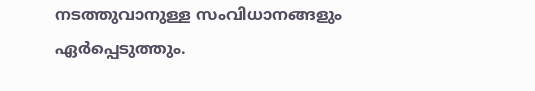നടത്തുവാനുള്ള സംവിധാനങ്ങളും ഏര്‍പ്പെടുത്തും.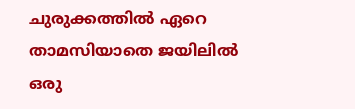ചുരുക്കത്തില്‍ ഏറെ താമസിയാതെ ജയിലില്‍ ഒരു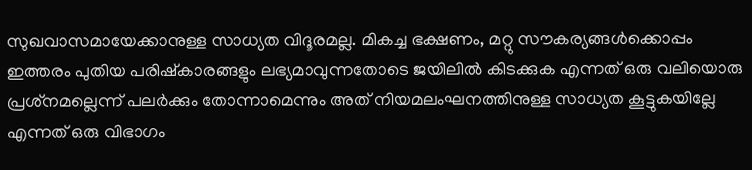സുഖവാസമായേക്കാനുള്ള സാധ്യത വിദൂരമല്ല. മികച്ച ഭക്ഷണം, മറ്റു സൗകര്യങ്ങള്‍ക്കൊപ്പം ഇത്തരം പുതിയ പരിഷ്‌കാരങ്ങളും ലഭ്യമാവുന്നതോടെ ജയിലില്‍ കിടക്കുക എന്നത് ഒരു വലിയൊരു പ്രശ്‌നമല്ലെന്ന് പലര്‍ക്കും തോന്നാമെന്നും അത് നിയമലംഘനത്തിനുള്ള സാധ്യത കൂട്ടുകയില്ലേ എന്നത് ഒരു വിഭാഗം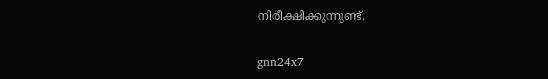നിരീക്ഷിക്കുന്നുണ്ട്.

gnn24x7